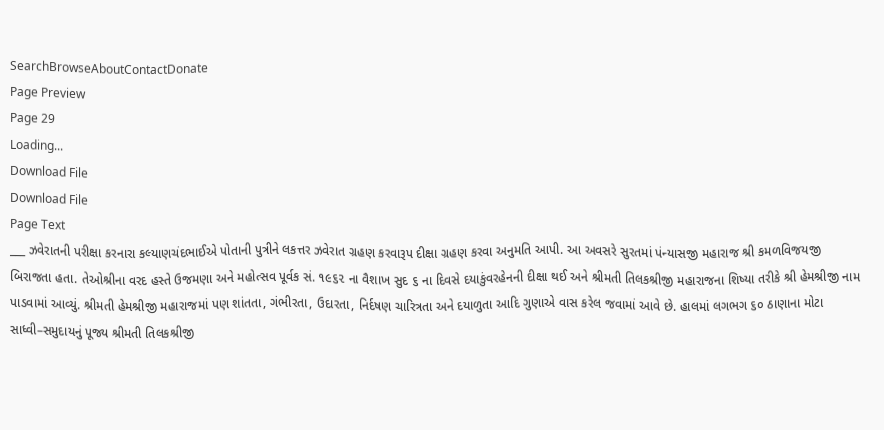SearchBrowseAboutContactDonate
Page Preview
Page 29
Loading...
Download File
Download File
Page Text
___ ઝવેરાતની પરીક્ષા કરનારા કલ્યાણચંદભાઈએ પોતાની પુત્રીને લકત્તર ઝવેરાત ગ્રહણ કરવારૂપ દીક્ષા ગ્રહણ કરવા અનુમતિ આપી. આ અવસરે સુરતમાં પંન્યાસજી મહારાજ શ્રી કમળવિજયજી બિરાજતા હતા. તેઓશ્રીના વરદ હસ્તે ઉજમણા અને મહોત્સવ પૂર્વક સં. ૧૯૬૨ ના વૈશાખ સુદ ૬ ના દિવસે દયાકુંવરહેનની દીક્ષા થઈ અને શ્રીમતી તિલકશ્રીજી મહારાજના શિષ્યા તરીકે શ્રી હેમશ્રીજી નામ પાડવામાં આવ્યું. શ્રીમતી હેમશ્રીજી મહારાજમાં પણ શાંતતા, ગંભીરતા, ઉદારતા, નિર્દષણ ચારિત્રતા અને દયાળુતા આદિ ગુણાએ વાસ કરેલ જવામાં આવે છે. હાલમાં લગભગ ૬૦ ઠાણાના મોટા સાધ્વી–સમુદાયનું પૂજ્ય શ્રીમતી તિલકશ્રીજી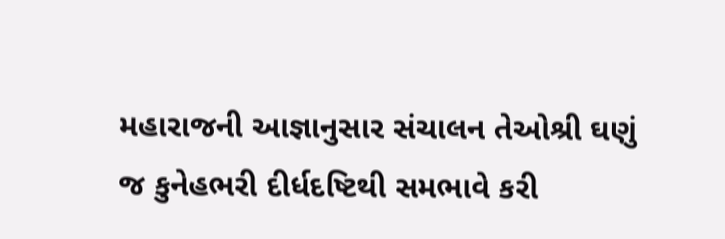મહારાજની આજ્ઞાનુસાર સંચાલન તેઓશ્રી ઘણું જ કુનેહભરી દીર્ધદષ્ટિથી સમભાવે કરી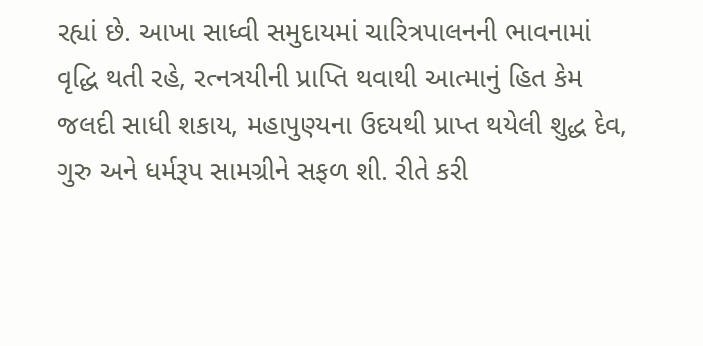રહ્યાં છે. આખા સાધ્વી સમુદાયમાં ચારિત્રપાલનની ભાવનામાં વૃદ્ધિ થતી રહે, રત્નત્રયીની પ્રાપ્તિ થવાથી આત્માનું હિત કેમ જલદી સાધી શકાય, મહાપુણ્યના ઉદયથી પ્રાપ્ત થયેલી શુદ્ધ દેવ, ગુરુ અને ધર્મરૂપ સામગ્રીને સફળ શી. રીતે કરી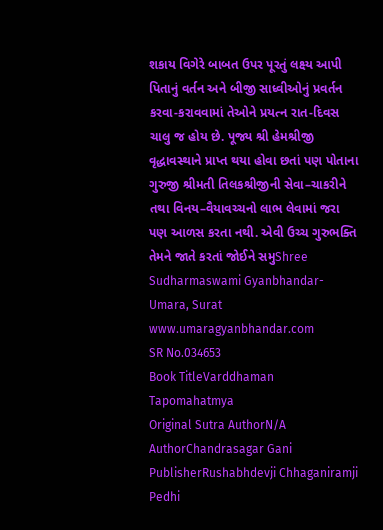શકાય વિગેરે બાબત ઉપર પૂરતું લક્ષ્ય આપી પિતાનું વર્તન અને બીજી સાધ્વીઓનું પ્રવર્તન કરવા-કરાવવામાં તેઓને પ્રયત્ન રાત-દિવસ ચાલુ જ હોય છે. પૂજ્ય શ્રી હેમશ્રીજી વૃદ્ધાવસ્થાને પ્રાપ્ત થયા હોવા છતાં પણ પોતાના ગુરુજી શ્રીમતી તિલકશ્રીજીની સેવા–ચાકરીને તથા વિનય–વૈયાવચ્ચનો લાભ લેવામાં જરા પણ આળસ કરતા નથી. એવી ઉચ્ચ ગુરુભક્તિ તેમને જાતે કરતાં જોઈને સમુShree Sudharmaswami Gyanbhandar-Umara, Surat www.umaragyanbhandar.com
SR No.034653
Book TitleVarddhaman Tapomahatmya
Original Sutra AuthorN/A
AuthorChandrasagar Gani
PublisherRushabhdevji Chhaganiramji Pedhi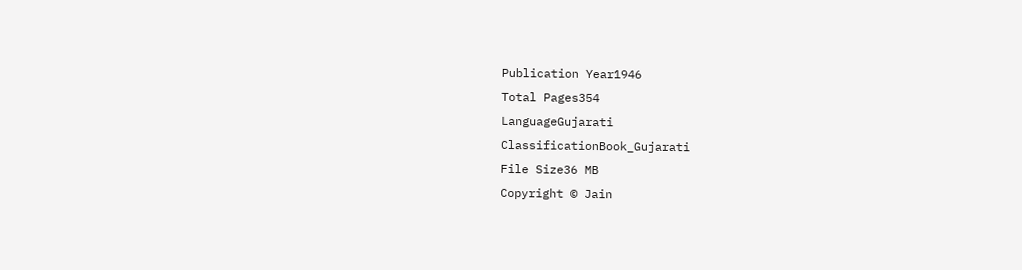Publication Year1946
Total Pages354
LanguageGujarati
ClassificationBook_Gujarati
File Size36 MB
Copyright © Jain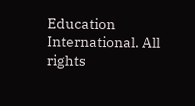Education International. All rights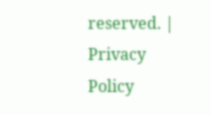reserved. | Privacy Policy